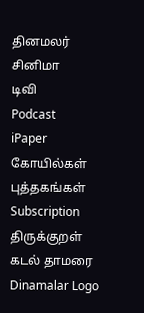தினமலர்
சினிமா
டிவி
Podcast
iPaper
கோயில்கள்
புத்தகங்கள்
Subscription
திருக்குறள்
கடல் தாமரை
Dinamalar Logo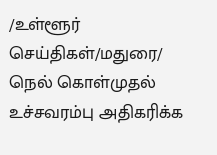/உள்ளூர் செய்திகள்/மதுரை/ நெல் கொள்முதல் உச்சவரம்பு அதிகரிக்க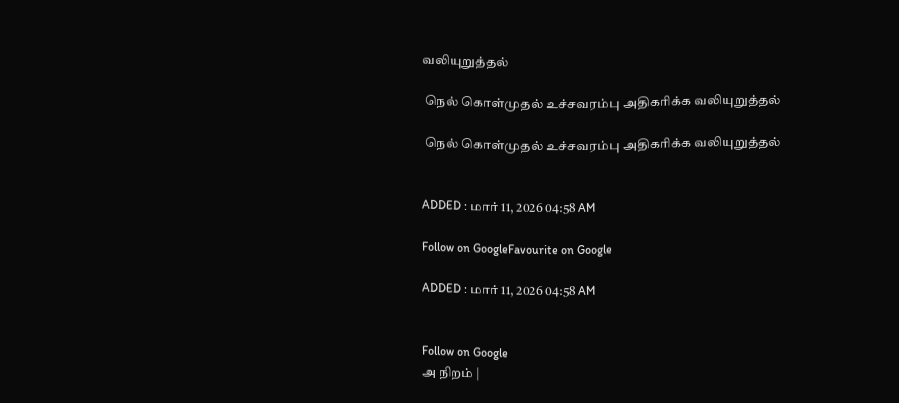வலியுறுத்தல்

 நெல் கொள்முதல் உச்சவரம்பு அதிகரிக்க வலியுறுத்தல்

 நெல் கொள்முதல் உச்சவரம்பு அதிகரிக்க வலியுறுத்தல்


ADDED : மார் 11, 2026 04:58 AM

Follow on GoogleFavourite on Google

ADDED : மார் 11, 2026 04:58 AM


Follow on Google
அ நிறம் |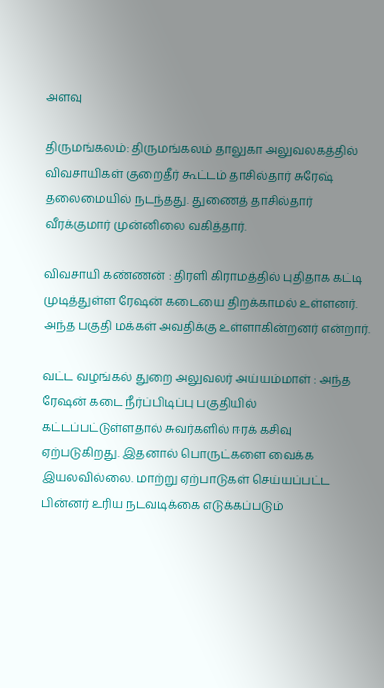அளவு

திருமங்கலம்: திருமங்கலம் தாலுகா அலுவலகத்தில் விவசாயிகள் குறைதீர் கூட்டம் தாசில்தார் சுரேஷ் தலைமையில் நடந்தது. துணைத் தாசில்தார் வீரக்குமார் முன்னிலை வகித்தார்.

விவசாயி கண்ணன் : திரளி கிராமத்தில் புதிதாக கட்டி முடித்துள்ள ரேஷன் கடையை திறக்காமல் உள்ளனர். அந்த பகுதி மக்கள் அவதிக்கு உள்ளாகின்றனர் என்றார்.

வட்ட வழங்கல் துறை அலுவலர் அய்யம்மாள் : அந்த ரேஷன் கடை நீர்ப்பிடிப்பு பகுதியில் கட்டப்பட்டுள்ளதால் சுவர்களில் ஈரக் கசிவு ஏற்படுகிறது. இதனால் பொருட்களை வைக்க இயலவில்லை. மாற்று ஏற்பாடுகள் செய்யப்பட்ட பின்னர் உரிய நடவடிக்கை எடுக்கப்படும்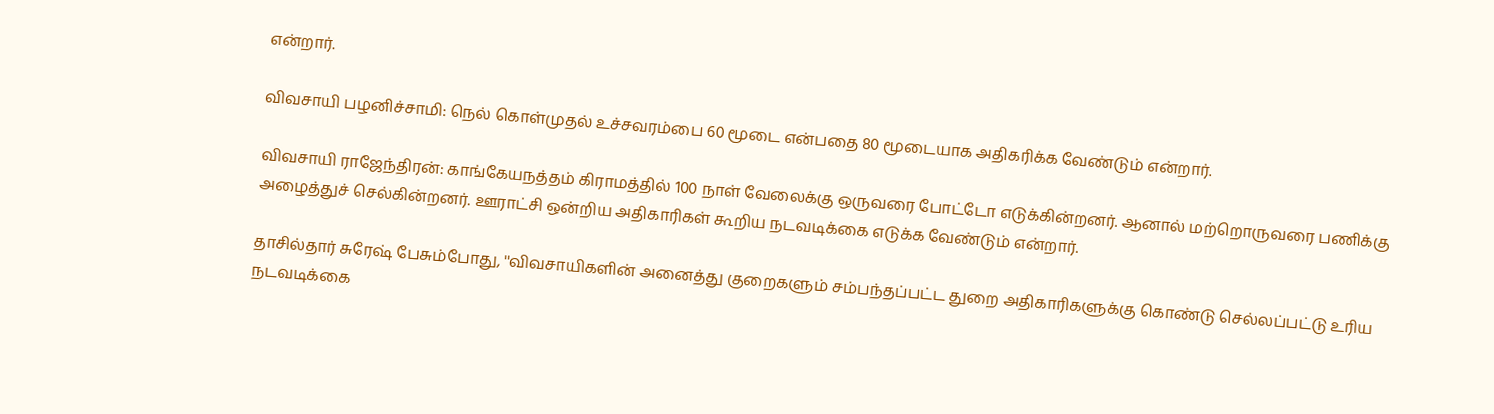என்றார்.

விவசாயி பழனிச்சாமி: நெல் கொள்முதல் உச்சவரம்பை 60 மூடை என்பதை 80 மூடையாக அதிகரிக்க வேண்டும் என்றார்.

விவசாயி ராஜேந்திரன்: காங்கேயநத்தம் கிராமத்தில் 100 நாள் வேலைக்கு ஒருவரை போட்டோ எடுக்கின்றனர். ஆனால் மற்றொருவரை பணிக்கு அழைத்துச் செல்கின்றனர். ஊராட்சி ஒன்றிய அதிகாரிகள் கூறிய நடவடிக்கை எடுக்க வேண்டும் என்றார்.

தாசில்தார் சுரேஷ் பேசும்போது, ''விவசாயிகளின் அனைத்து குறைகளும் சம்பந்தப்பட்ட துறை அதிகாரிகளுக்கு கொண்டு செல்லப்பட்டு உரிய நடவடிக்கை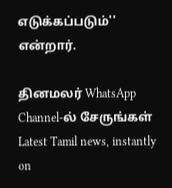எடுக்கப்படும்'' என்றார்.

தினமலர் WhatsApp Channel-ல் சேருங்கள்
Latest Tamil news, instantly on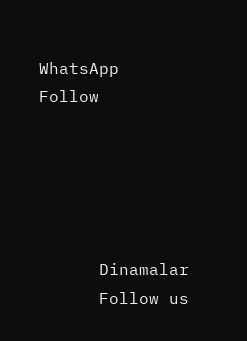WhatsApp
Follow





      Dinamalar
      Follow us